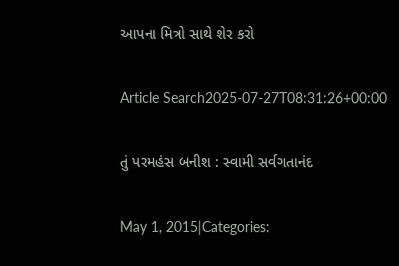આપના મિત્રો સાથે શેર કરો

Article Search2025-07-27T08:31:26+00:00

તું પરમહંસ બનીશ : સ્વામી સર્વગતાનંદ

May 1, 2015|Categories: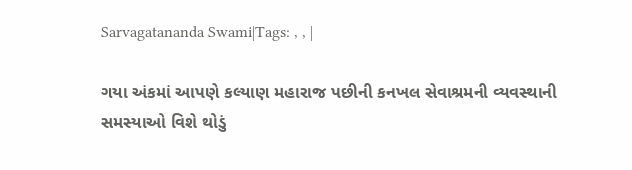Sarvagatananda Swami|Tags: , , |

ગયા અંકમાં આપણે કલ્યાણ મહારાજ પછીની કનખલ સેવાશ્રમની વ્યવસ્થાની સમસ્યાઓ વિશે થોડું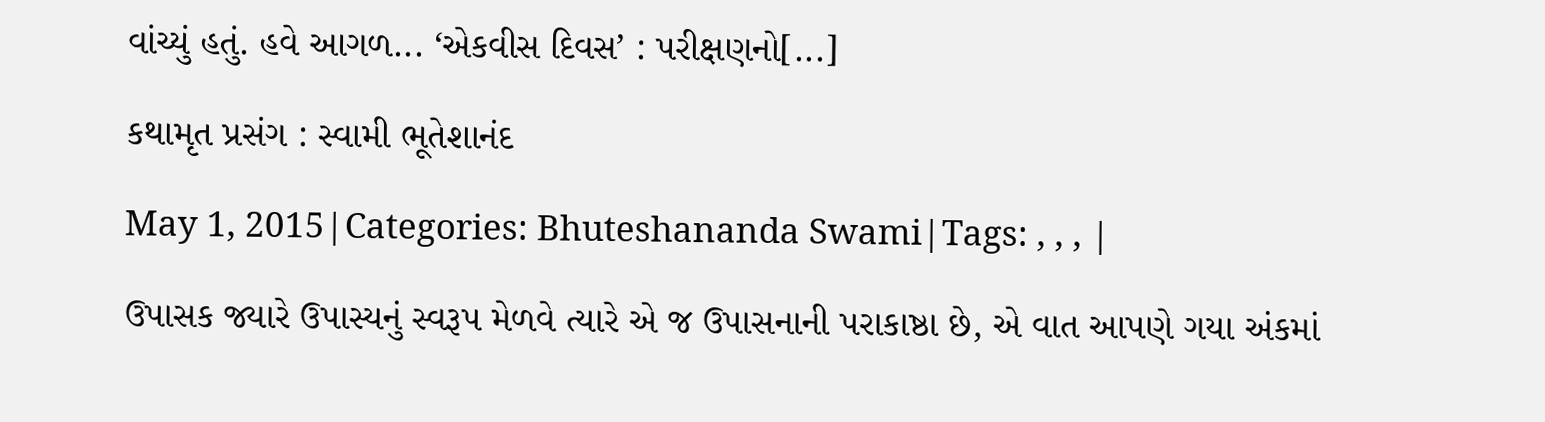વાંચ્યું હતું. હવે આગળ... ‘એકવીસ દિવસ’ : પરીક્ષણનો[...]

કથામૃત પ્રસંગ : સ્વામી ભૂતેશાનંદ

May 1, 2015|Categories: Bhuteshananda Swami|Tags: , , , |

ઉપાસક જ્યારે ઉપાસ્યનું સ્વરૂપ મેળવે ત્યારે એ જ ઉપાસનાની પરાકાષ્ઠા છે, એ વાત આપણે ગયા અંકમાં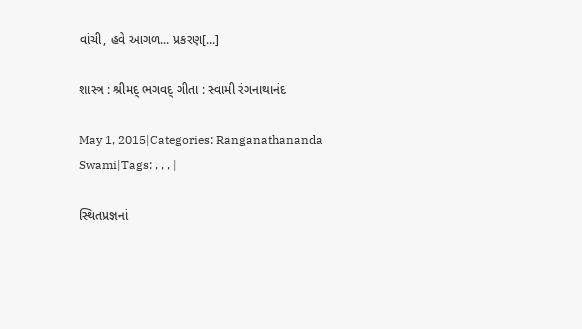વાંચી, હવે આગળ... પ્રકરણ[...]

શાસ્ત્ર : શ્રીમદ્ ભગવદ્ ગીતા : સ્વામી રંગનાથાનંદ

May 1, 2015|Categories: Ranganathananda Swami|Tags: , , , |

સ્થિતપ્રજ્ઞનાં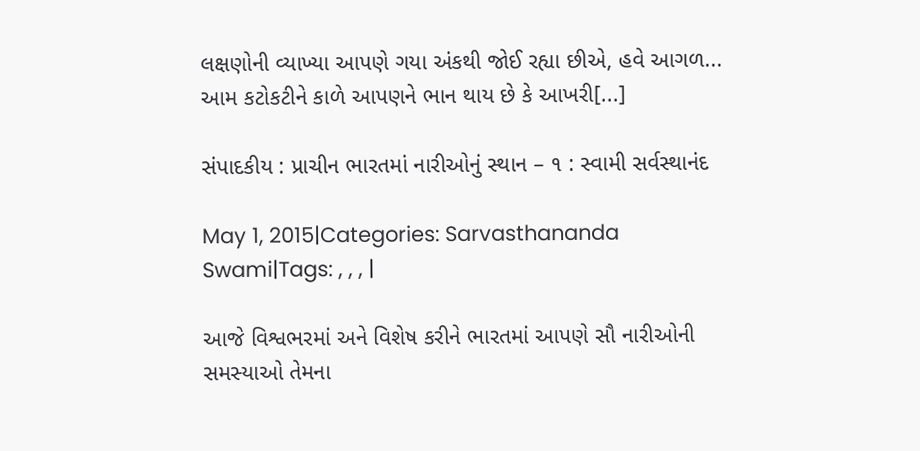લક્ષણોની વ્યાખ્યા આપણે ગયા અંકથી જોઈ રહ્યા છીએ, હવે આગળ... આમ કટોકટીને કાળે આપણને ભાન થાય છે કે આખરી[...]

સંપાદકીય : પ્રાચીન ભારતમાં નારીઓનું સ્થાન – ૧ : સ્વામી સર્વસ્થાનંદ

May 1, 2015|Categories: Sarvasthananda Swami|Tags: , , , |

આજે વિશ્વભરમાં અને વિશેષ કરીને ભારતમાં આપણે સૌ નારીઓની સમસ્યાઓ તેમના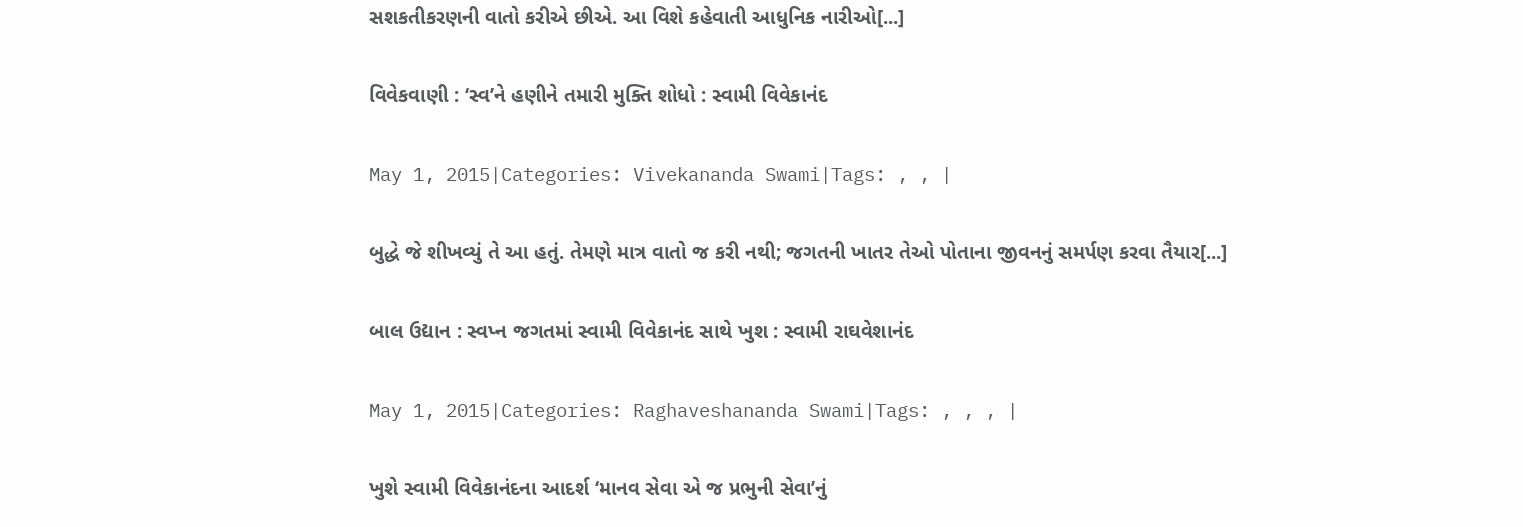સશકતીકરણની વાતો કરીએ છીએ. આ વિશે કહેવાતી આધુનિક નારીઓ[...]

વિવેકવાણી : ‘સ્વ’ને હણીને તમારી મુક્તિ શોધો : સ્વામી વિવેકાનંદ

May 1, 2015|Categories: Vivekananda Swami|Tags: , , |

બુદ્ધે જે શીખવ્યું તે આ હતું. તેમણે માત્ર વાતો જ કરી નથી; જગતની ખાતર તેઓ પોતાના જીવનનું સમર્પણ કરવા તૈયાર[...]

બાલ ઉદ્યાન : સ્વપ્ન જગતમાં સ્વામી વિવેકાનંદ સાથે ખુશ : સ્વામી રાઘવેશાનંદ

May 1, 2015|Categories: Raghaveshananda Swami|Tags: , , , |

ખુશે સ્વામી વિવેકાનંદના આદર્શ ‘માનવ સેવા એ જ પ્રભુની સેવા’નું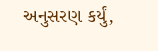અનુસરણ કર્યું,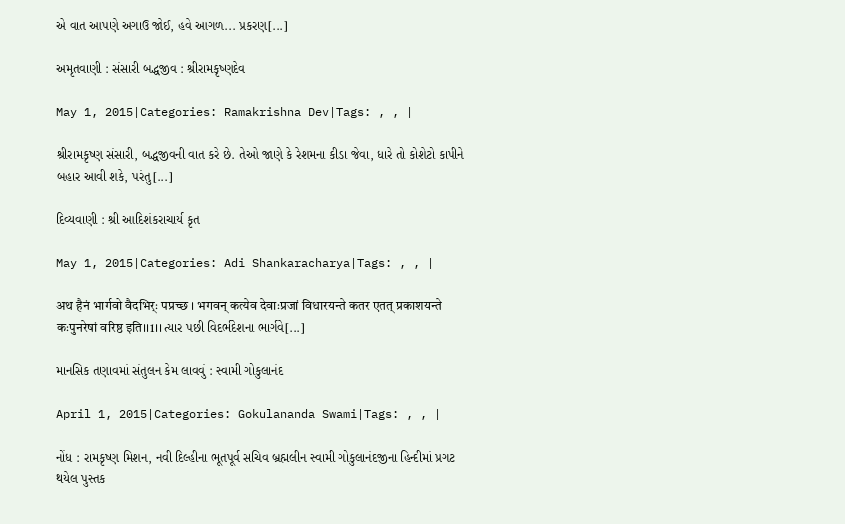એ વાત આપણે અગાઉ જોઈ, હવે આગળ... પ્રકરણ[...]

અમૃતવાણી : સંસારી બદ્ધજીવ : શ્રીરામકૃષ્ણદેવ

May 1, 2015|Categories: Ramakrishna Dev|Tags: , , |

શ્રીરામકૃષ્ણ સંસારી, બદ્ધજીવની વાત કરે છે. તેઓ જાણે કે રેશમના કીડા જેવા, ધારે તો કોશેટો કાપીને બહાર આવી શકે, પરંતુ[...]

દિવ્યવાણી : શ્રી આદિશંકરાચાર્ય કૃત

May 1, 2015|Categories: Adi Shankaracharya|Tags: , , |

अथ हैनं भार्गवो वैदभिर्ः पप्रच्छ । भगवन् कत्येव देवाःप्रजां विधारयन्ते कतर एतत् प्रकाशयन्ते कःपुनरेषां वरिष्ठ इति।।1।। ત્યાર પછી વિદર્ભદેશના ભાર્ગવે[...]

માનસિક તણાવમાં સંતુલન કેમ લાવવું : સ્વામી ગોકુલાનંદ

April 1, 2015|Categories: Gokulananda Swami|Tags: , , |

નોંધ : રામકૃષ્ણ મિશન, નવી દિલ્હીના ભૂતપૂર્વ સચિવ બ્રહ્મલીન સ્વામી ગોકુલાનંદજીના હિન્દીમાં પ્રગટ થયેલ પુસ્તક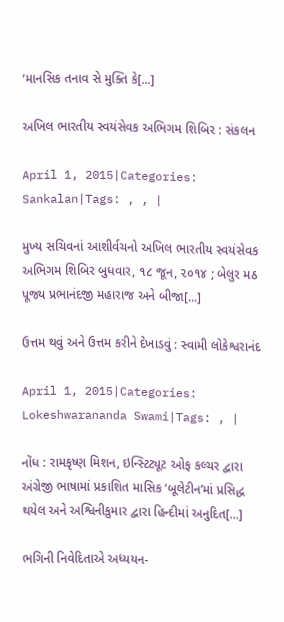‘માનસિક તનાવ સે મુક્તિ કે[...]

અખિલ ભારતીય સ્વયંસેવક અભિગમ શિબિર : સંકલન

April 1, 2015|Categories: Sankalan|Tags: , , |

મુખ્ય સચિવનાં આશીર્વચનો અખિલ ભારતીય સ્વયંસેવક અભિગમ શિબિર બુધવાર, ૧૮ જૂન, ૨૦૧૪ ; બેલુર મઠ પૂજ્ય પ્રભાનંદજી મહારાજ અને બીજા[...]

ઉત્તમ થવું અને ઉત્તમ કરીને દેખાડવું : સ્વામી લોકેશ્વરાનંદ

April 1, 2015|Categories: Lokeshwarananda Swami|Tags: , |

નોંધ : રામકૃષ્ણ મિશન, ઇન્સ્ટિટ્યૂટ ઓફ કલ્ચર દ્વારા અંગ્રેજી ભાષામાં પ્રકાશિત માસિક ‘બૂલેટીન’માં પ્રસિદ્ધ થયેલ અને અશ્વિનીકુમાર દ્વારા હિન્દીમાં અનુદિત[...]

ભગિની નિવેદિતાએ અધ્યયન-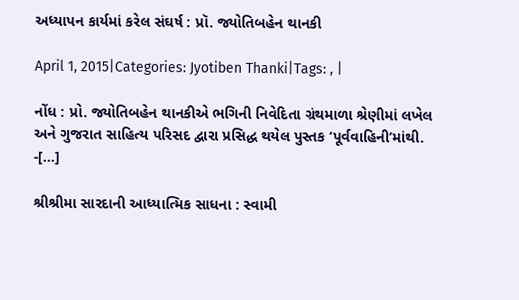અધ્યાપન કાર્યમાં કરેલ સંઘર્ષ : પ્રૉ. જ્યોતિબહેન થાનકી

April 1, 2015|Categories: Jyotiben Thanki|Tags: , |

નોંધ : પ્રો. જ્યોતિબહેન થાનકીએ ભગિની નિવેદિતા ગ્રંથમાળા શ્રેણીમાં લખેલ અને ગુજરાત સાહિત્ય પરિસદ દ્વારા પ્રસિદ્ધ થયેલ પુસ્તક ‘પૂર્વવાહિની’માંથી. -[...]

શ્રીશ્રીમા સારદાની આધ્યાત્મિક સાધના : સ્વામી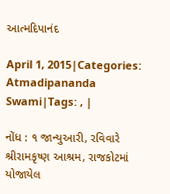આત્મદિપાનંદ

April 1, 2015|Categories: Atmadipananda Swami|Tags: , |

નોંધ : ૧ જાન્યુઆરી, રવિવારે શ્રીરામકૃષ્ણ આશ્રમ, રાજકોટમાં યોજાયેલ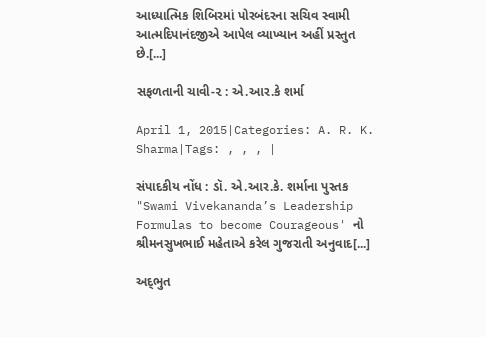આધ્યાત્મિક શિબિરમાં પોરબંદરના સચિવ સ્વામી આત્મદિપાનંદજીએ આપેલ વ્યાખ્યાન અહીં પ્રસ્તુત છે.[...]

સફળતાની ચાવી-૨ : એ.આર.કે શર્મા

April 1, 2015|Categories: A. R. K. Sharma|Tags: , , , |

સંપાદકીય નોંધ : ડૉ. એ.આર.કે. શર્માના પુસ્તક "Swami Vivekananda’s Leadership Formulas to become Courageous' નો શ્રીમનસુખભાઈ મહેતાએ કરેલ ગુજરાતી અનુવાદ[...]

અદ્‌ભુત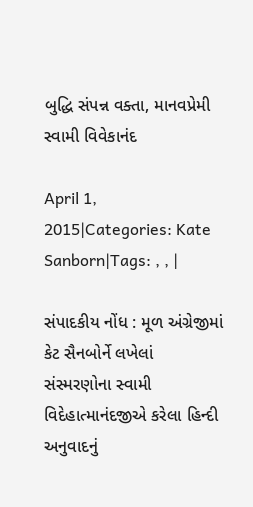બુદ્ધિ સંપન્ન વક્તા, માનવપ્રેમી સ્વામી વિવેકાનંદ

April 1, 2015|Categories: Kate Sanborn|Tags: , , |

સંપાદકીય નોંધ : મૂળ અંગ્રેજીમાં કેટ સૈનબોર્ને લખેલાં સંસ્મરણોના સ્વામી વિદેહાત્માનંદજીએ કરેલા હિન્દી અનુવાદનું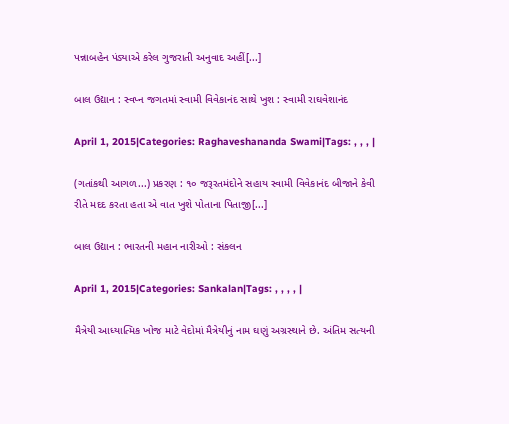પન્નાબહેન પંડ્યાએ કરેલ ગુજરાતી અનુવાદ અહીં[...]

બાલ ઉદ્યાન : સ્વપ્ન જગતમાં સ્વામી વિવેકાનંદ સાથે ખુશ : સ્વામી રાઘવેશાનંદ

April 1, 2015|Categories: Raghaveshananda Swami|Tags: , , , |

(ગતાંકથી આગળ...) પ્રકરણ : ૧૦ જરૂરતમંદોને સહાય સ્વામી વિવેકાનંદ બીજાને કેવી રીતે મદદ કરતા હતા એ વાત ખુશે પોતાના પિતાજી[...]

બાલ ઉદ્યાન : ભારતની મહાન નારીઓ : સંકલન

April 1, 2015|Categories: Sankalan|Tags: , , , , |

મૈત્રેયી આધ્યાત્મિક ખોજ માટે વેદોમાં મૈત્રેયીનું નામ ઘણું અગ્રસ્થાને છે. અંતિમ સત્યની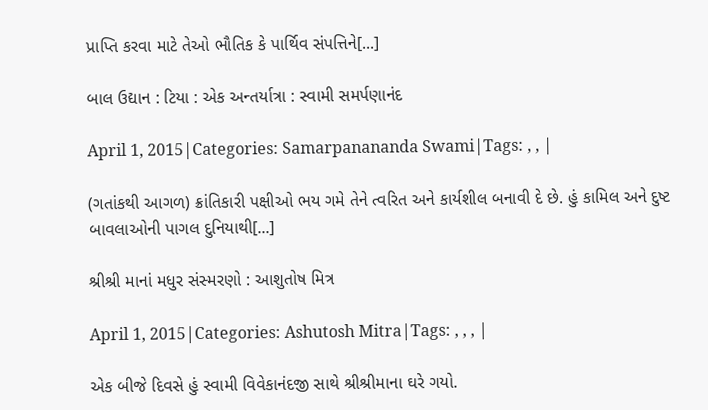પ્રાપ્તિ કરવા માટે તેઓ ભૌતિક કે પાર્થિવ સંપત્તિને[...]

બાલ ઉદ્યાન : ટિયા : એક અન્તર્યાત્રા : સ્વામી સમર્પણાનંદ

April 1, 2015|Categories: Samarpanananda Swami|Tags: , , |

(ગતાંકથી આગળ) ક્રાંતિકારી પક્ષીઓ ભય ગમે તેને ત્વરિત અને કાર્યશીલ બનાવી દે છે. હું કામિલ અને દુષ્ટ બાવલાઓની પાગલ દુનિયાથી[...]

શ્રીશ્રી માનાં મધુર સંસ્મરણો : આશુતોષ મિત્ર

April 1, 2015|Categories: Ashutosh Mitra|Tags: , , , |

એક બીજે દિવસે હું સ્વામી વિવેકાનંદજી સાથે શ્રીશ્રીમાના ઘરે ગયો.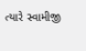ત્યારે સ્વામીજી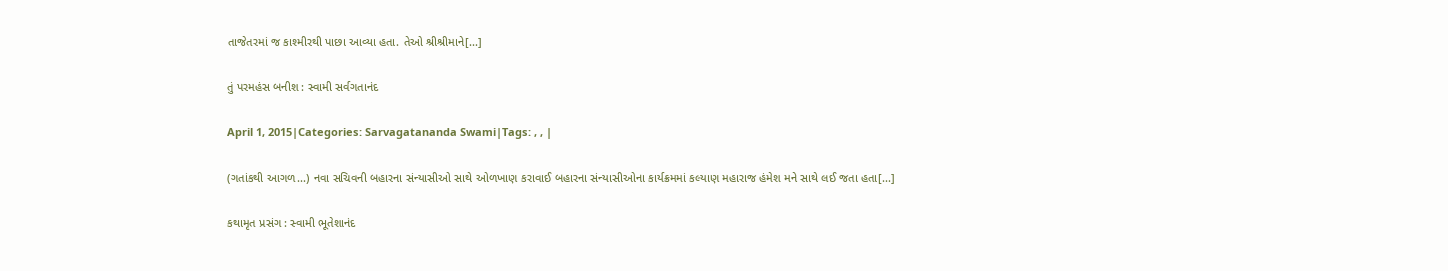તાજેતરમાં જ કાશ્મીરથી પાછા આવ્યા હતા. તેઓ શ્રીશ્રીમાને[...]

તું પરમહંસ બનીશ : સ્વામી સર્વગતાનંદ

April 1, 2015|Categories: Sarvagatananda Swami|Tags: , , |

(ગતાંકથી આગળ...) નવા સચિવની બહારના સંન્યાસીઓ સાથે ઓળખાણ કરાવાઈ બહારના સંન્યાસીઓના કાર્યક્રમમાં કલ્યાણ મહારાજ હંમેશ મને સાથે લઈ જતા હતા[...]

કથામૃત પ્રસંગ : સ્વામી ભૂતેશાનંદ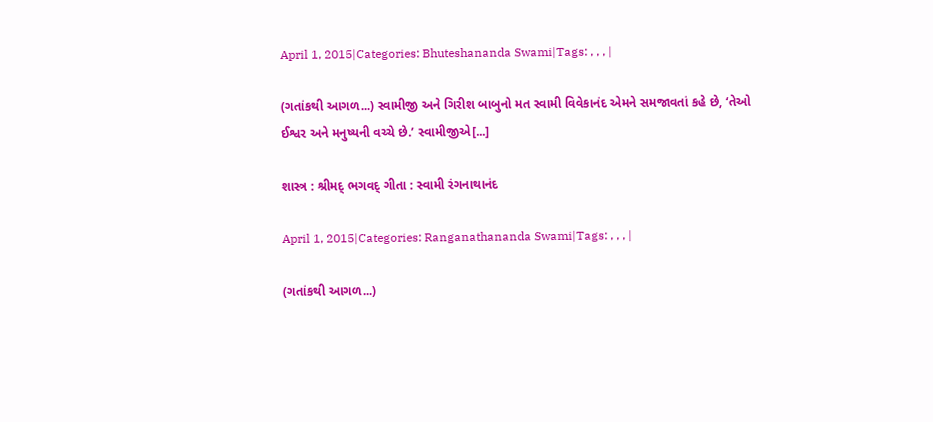April 1, 2015|Categories: Bhuteshananda Swami|Tags: , , , |

(ગતાંકથી આગળ...) સ્વામીજી અને ગિરીશ બાબુનો મત સ્વામી વિવેકાનંદ એમને સમજાવતાં કહે છે, ‘તેઓ ઈશ્વર અને મનુષ્યની વચ્ચે છે.’ સ્વામીજીએ[...]

શાસ્ત્ર : શ્રીમદ્ ભગવદ્ ગીતા : સ્વામી રંગનાથાનંદ

April 1, 2015|Categories: Ranganathananda Swami|Tags: , , , |

(ગતાંકથી આગળ...)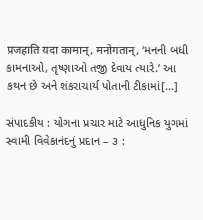प्रजहाति यदा कामान्, मनोगतान्, ‘મનની બધી કામનાઓ, તૃષ્ણાઓ તજી દેવાય ત્યારે.’ આ કથન છે અને શંકરાચાર્ય પોતાની ટીકામાં[...]

સંપાદકીય : યોગના પ્રચાર માટે આધુનિક યુગમાં સ્વામી વિવેકાનંદનું પ્રદાન – ૩ :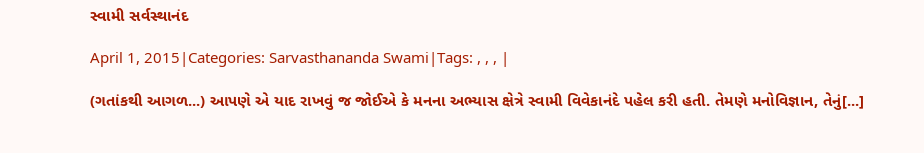સ્વામી સર્વસ્થાનંદ

April 1, 2015|Categories: Sarvasthananda Swami|Tags: , , , |

(ગતાંકથી આગળ...) આપણે એ યાદ રાખવું જ જોઈએ કે મનના અભ્યાસ ક્ષેત્રે સ્વામી વિવેકાનંદે પહેલ કરી હતી. તેમણે મનોવિજ્ઞાન, તેનું[...]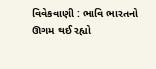વિવેકવાણી : ભાવિ ભારતનો ઊગમ થઈ રહ્યો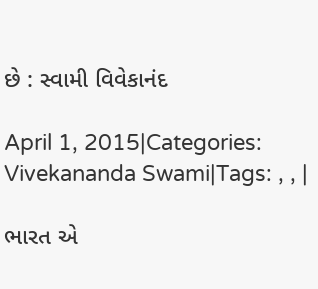છે : સ્વામી વિવેકાનંદ

April 1, 2015|Categories: Vivekananda Swami|Tags: , , |

ભારત એ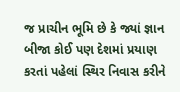જ પ્રાચીન ભૂમિ છે કે જ્યાં જ્ઞાન બીજા કોઈ પણ દેશમાં પ્રયાણ કરતાં પહેલાં સ્થિર નિવાસ કરીને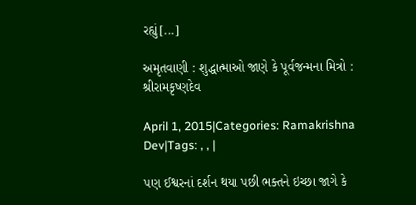રહ્યું[...]

અમૃતવાણી : શુદ્ધાત્માઓ જાણે કે પૂર્વજન્મના મિત્રો : શ્રીરામકૃષ્ણદેવ

April 1, 2015|Categories: Ramakrishna Dev|Tags: , , |

પણ ઈશ્વરનાં દર્શન થયા પછી ભક્તને ઇચ્છા જાગે કે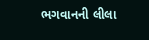ભગવાનની લીલા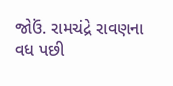જોઉં. રામચંદ્રે રાવણના વધ પછી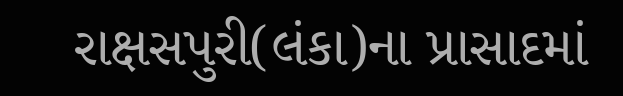રાક્ષસપુરી(લંકા)ના પ્રાસાદમાં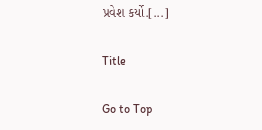પ્રવેશ કર્યો.[...]

Title

Go to Top